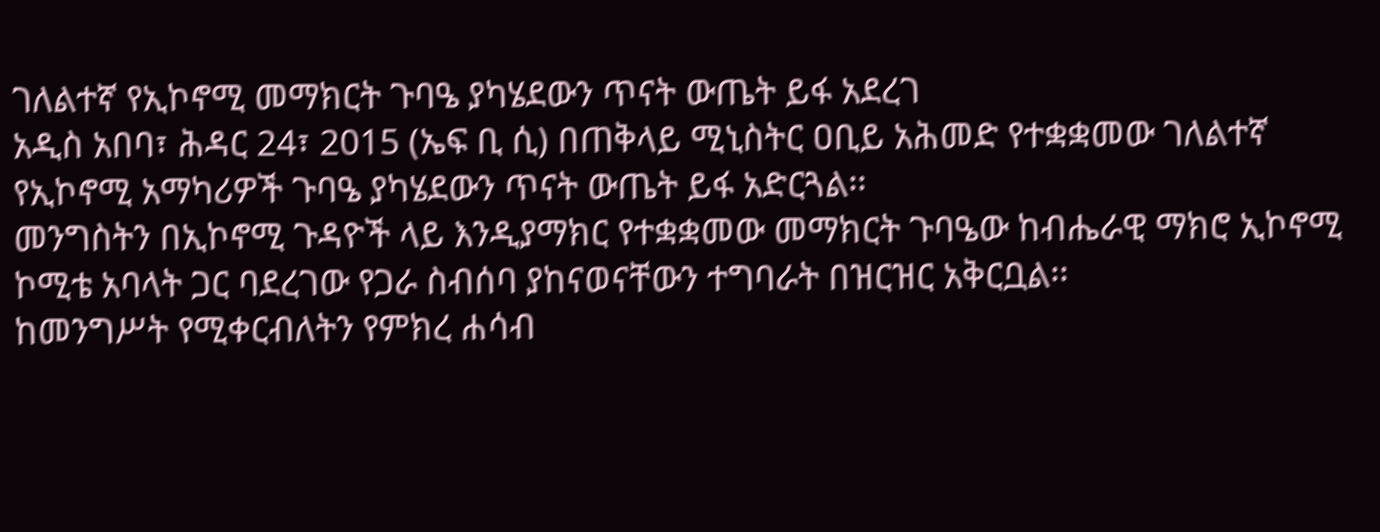ገለልተኛ የኢኮኖሚ መማክርት ጉባዔ ያካሄደውን ጥናት ውጤት ይፋ አደረገ
አዲስ አበባ፣ ሕዳር 24፣ 2015 (ኤፍ ቢ ሲ) በጠቅላይ ሚኒስትር ዐቢይ አሕመድ የተቋቋመው ገለልተኛ የኢኮኖሚ አማካሪዎች ጉባዔ ያካሄደውን ጥናት ውጤት ይፋ አድርጓል፡፡
መንግስትን በኢኮኖሚ ጉዳዮች ላይ እንዲያማክር የተቋቋመው መማክርት ጉባዔው ከብሔራዊ ማክሮ ኢኮኖሚ ኮሚቴ አባላት ጋር ባደረገው የጋራ ስብሰባ ያከናወናቸውን ተግባራት በዝርዝር አቅርቧል፡፡
ከመንግሥት የሚቀርብለትን የምክረ ሐሳብ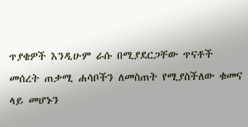ጥያቄዎች እንዲሁም ራሱ በሚያደርጋቸው ጥናቶች መሰረት ጠቃሚ ሐሳቦችን ለመስጠት የሚያስችለው ቁመና ላይ መሆኑን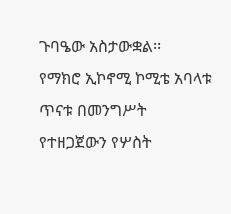ጉባዔው አስታውቋል፡፡
የማክሮ ኢኮኖሚ ኮሚቴ አባላቱ ጥናቱ በመንግሥት የተዘጋጀውን የሦስት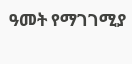ዓመት የማገገሚያ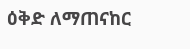ዕቅድ ለማጠናከር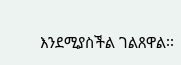እንደሚያስችል ገልጸዋል፡፡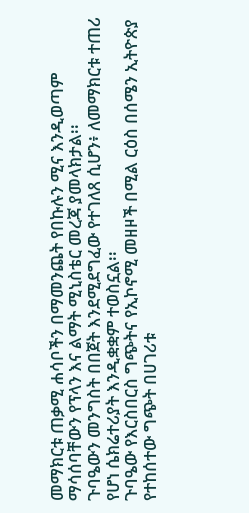መማክርቱ ጠቃሚ ሐሳቦችን በማመንጨት የበኩሉን ሚና እንዲወጣም ማሳሰባቸውን የፕላን እና ልማት ሚኒስቴር መረጃ ያመላክታል፡፡
ጉባዔውን መንግስት በበጀት እንደሚደግፈው የተገለጸ ሲሆን፥ ለመማክርቱ ተጠሪ የሆነ ሴክሬተሪያት እንዲቋቋም ተወስኗል፡፡
ጉባዔው የእርስበርስ ግጭትና የኢኮኖሚ መዘዞች በሚል ርዕስ በሰሜን ኢትዮጵያ የተከሰተው ግጭት በሀገሪቱ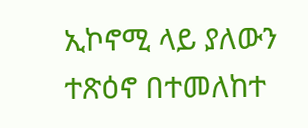ኢኮኖሚ ላይ ያለውን ተጽዕኖ በተመለከተ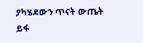ያካሄደውን ጥናት ውጤት ይፋ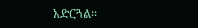አድርጓል፡፡